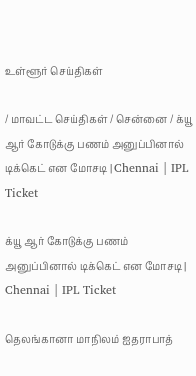உள்ளூர் செய்திகள்

/ மாவட்ட செய்திகள் / சென்னை / க்யூ ஆர் கோடுக்கு பணம் அனுப்பினால் டிக்கெட் என மோசடி | Chennai | IPL Ticket

க்யூ ஆர் கோடுக்கு பணம் அனுப்பினால் டிக்கெட் என மோசடி | Chennai | IPL Ticket

தெலங்கானா மாநிலம் ஐதராபாத்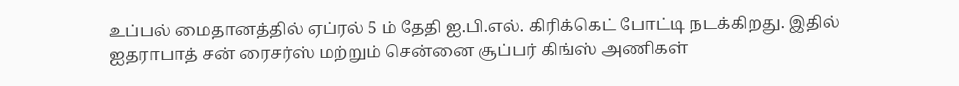உப்பல் மைதானத்தில் ஏப்ரல் 5 ம் தேதி ஐ.பி.எல். கிரிக்கெட் போட்டி நடக்கிறது. இதில் ஐதராபாத் சன் ரைசர்ஸ் மற்றும் சென்னை சூப்பர் கிங்ஸ் அணிகள்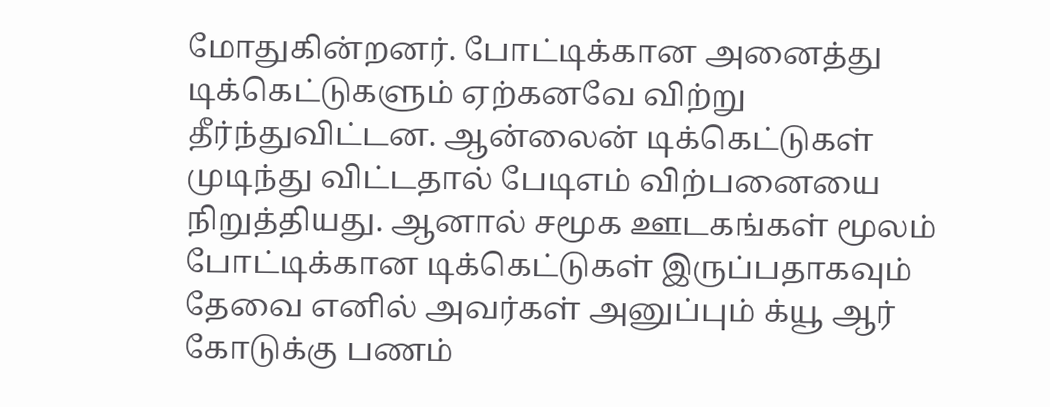மோதுகின்றனர். போட்டிக்கான அனைத்து டிக்கெட்டுகளும் ஏற்கனவே விற்று தீர்ந்துவிட்டன. ஆன்லைன் டிக்கெட்டுகள் முடிந்து விட்டதால் பேடிஎம் விற்பனையை நிறுத்தியது. ஆனால் சமூக ஊடகங்கள் மூலம் போட்டிக்கான டிக்கெட்டுகள் இருப்பதாகவும் தேவை எனில் அவர்கள் அனுப்பும் க்யூ ஆர் கோடுக்கு பணம்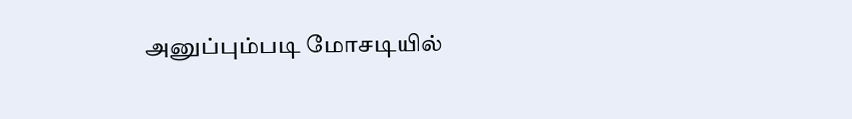அனுப்பும்படி மோசடியில்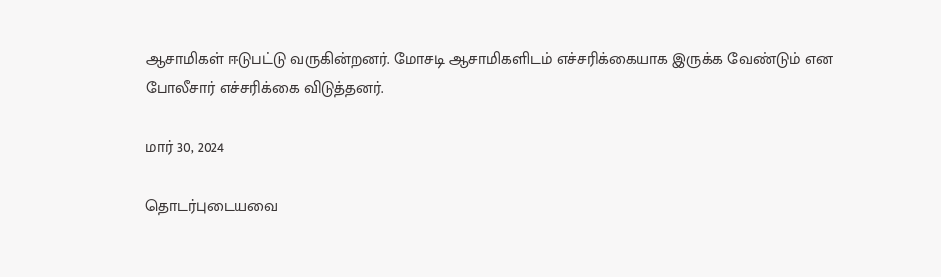ஆசாமிகள் ஈடுபட்டு வருகின்றனர். மோசடி ஆசாமிகளிடம் எச்சரிக்கையாக இருக்க வேண்டும் என போலீசார் எச்சரிக்கை விடுத்தனர்.

மார் 30, 2024

தொடர்புடையவை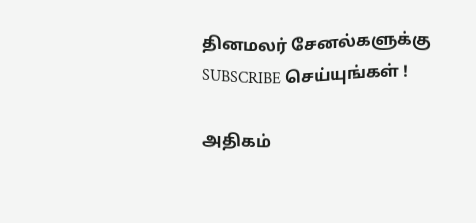தினமலர் சேனல்களுக்கு SUBSCRIBE செய்யுங்கள் !

அதிகம்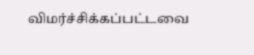விமர்ச்சிக்கப்பட்டவை